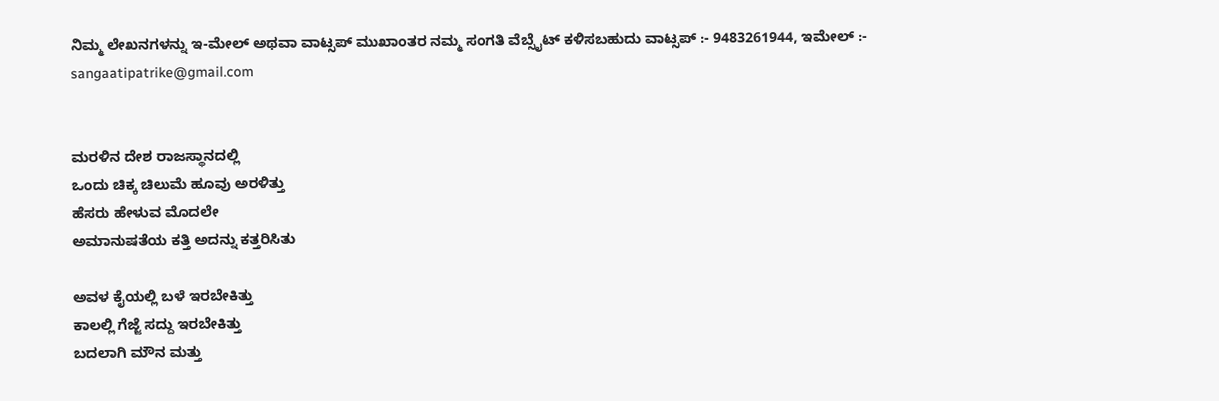ನಿಮ್ಮ ಲೇಖನಗಳನ್ನು ಇ-ಮೇಲ್ ಅಥವಾ ವಾಟ್ಸಪ್ ಮುಖಾಂತರ ನಮ್ಮ ಸಂಗತಿ ವೆಬ್ಸೈಟ್ ಕಳಿಸಬಹುದು ವಾಟ್ಸಪ್‌ :- 9483261944, ಇಮೇಲ್ :- sangaatipatrike@gmail.com


ಮರಳಿನ ದೇಶ ರಾಜಸ್ಥಾನದಲ್ಲಿ
ಒಂದು ಚಿಕ್ಕ ಚಿಲುಮೆ ಹೂವು ಅರಳಿತ್ತು
ಹೆಸರು ಹೇಳುವ ಮೊದಲೇ
ಅಮಾನುಷತೆಯ ಕತ್ತಿ ಅದನ್ನು ಕತ್ತರಿಸಿತು

ಅವಳ ಕೈಯಲ್ಲಿ ಬಳೆ ಇರಬೇಕಿತ್ತು
ಕಾಲಲ್ಲಿ ಗೆಜ್ಜೆ ಸದ್ದು ಇರಬೇಕಿತ್ತು
ಬದಲಾಗಿ ಮೌನ ಮತ್ತು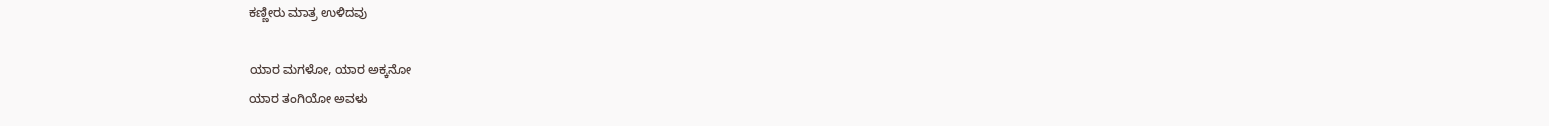ಕಣ್ಣೀರು ಮಾತ್ರ ಉಳಿದವು

ಯಾರ ಮಗಳೋ, ಯಾರ ಅಕ್ಕನೋ
ಯಾರ ತಂಗಿಯೋ ಅವಳು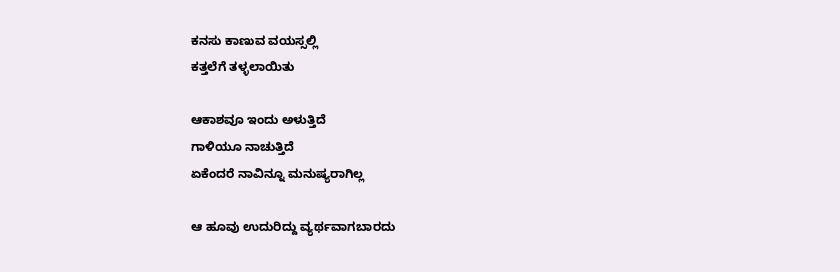ಕನಸು ಕಾಣುವ ವಯಸ್ಸಲ್ಲಿ
ಕತ್ತಲೆಗೆ ತಳ್ಳಲಾಯಿತು

ಆಕಾಶವೂ ಇಂದು ಅಳುತ್ತಿದೆ
ಗಾಳಿಯೂ ನಾಚುತ್ತಿದೆ
ಏಕೆಂದರೆ ನಾವಿನ್ನೂ ಮನುಷ್ಯರಾಗಿಲ್ಲ

ಆ ಹೂವು ಉದುರಿದ್ದು ವ್ಯರ್ಥವಾಗಬಾರದು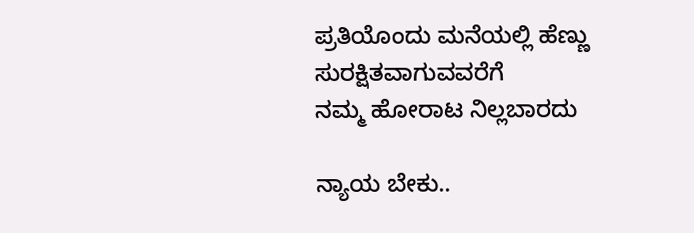ಪ್ರತಿಯೊಂದು ಮನೆಯಲ್ಲಿ ಹೆಣ್ಣು ಸುರಕ್ಷಿತವಾಗುವವರೆಗೆ
ನಮ್ಮ ಹೋರಾಟ ನಿಲ್ಲಬಾರದು

ನ್ಯಾಯ ಬೇಕು..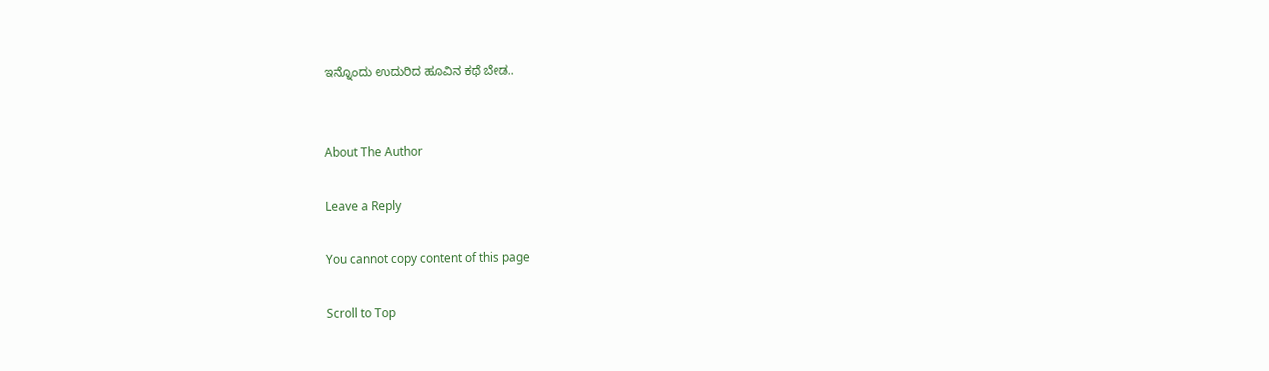ಇನ್ನೊಂದು ಉದುರಿದ ಹೂವಿನ ಕಥೆ ಬೇಡ..


About The Author

Leave a Reply

You cannot copy content of this page

Scroll to Top